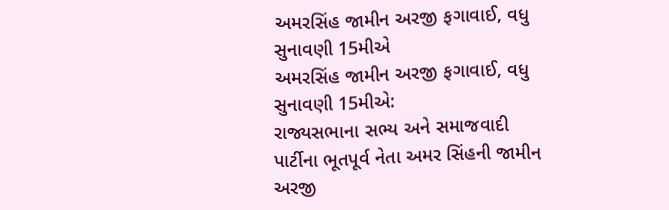અમરસિંહ જામીન અરજી ફગાવાઈ, વધુ સુનાવણી 15મીએ
અમરસિંહ જામીન અરજી ફગાવાઈ, વધુ સુનાવણી 15મીએ:
રાજ્યસભાના સભ્ય અને સમાજવાદી પાર્ટીના ભૂતપૂર્વ નેતા અમર સિંહની જામીન અરજી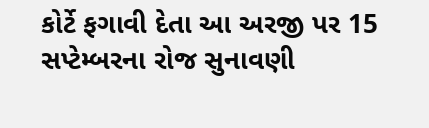કોર્ટે ફગાવી દેતા આ અરજી પર 15 સપ્ટેમ્બરના રોજ સુનાવણી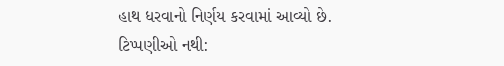હાથ ધરવાનો નિર્ણય કરવામાં આવ્યો છે.
ટિપ્પણીઓ નથી: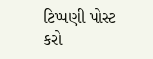ટિપ્પણી પોસ્ટ કરો